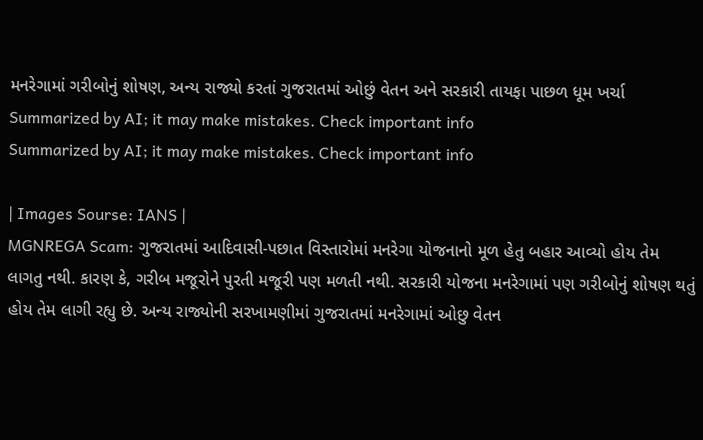મનરેગામાં ગરીબોનું શોષણ, અન્ય રાજ્યો કરતાં ગુજરાતમાં ઓછું વેતન અને સરકારી તાયફા પાછળ ધૂમ ખર્ચા
Summarized by AI; it may make mistakes. Check important info
Summarized by AI; it may make mistakes. Check important info

| Images Sourse: IANS |
MGNREGA Scam: ગુજરાતમાં આદિવાસી-પછાત વિસ્તારોમાં મનરેગા યોજનાનો મૂળ હેતુ બહાર આવ્યો હોય તેમ લાગતુ નથી. કારણ કે, ગરીબ મજૂરોને પુરતી મજૂરી પણ મળતી નથી. સરકારી યોજના મનરેગામાં પણ ગરીબોનું શોષણ થતું હોય તેમ લાગી રહ્યુ છે. અન્ય રાજ્યોની સરખામણીમાં ગુજરાતમાં મનરેગામાં ઓછુ વેતન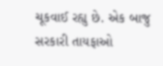ચૂકવાઈ રહ્યુ છે. એક બાજુ સરકારી તાયફાઓ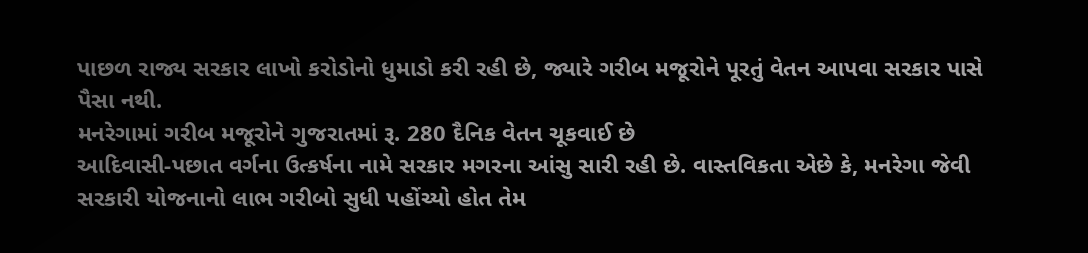પાછળ રાજ્ય સરકાર લાખો કરોડોનો ધુમાડો કરી રહી છે, જ્યારે ગરીબ મજૂરોને પૂરતું વેતન આપવા સરકાર પાસે પૈસા નથી.
મનરેગામાં ગરીબ મજૂરોને ગુજરાતમાં રૂ. 280 દૈનિક વેતન ચૂકવાઈ છે
આદિવાસી-પછાત વર્ગના ઉત્કર્ષના નામે સરકાર મગરના આંસુ સારી રહી છે. વાસ્તવિકતા એછે કે, મનરેગા જેવી સરકારી યોજનાનો લાભ ગરીબો સુધી પહોંચ્યો હોત તેમ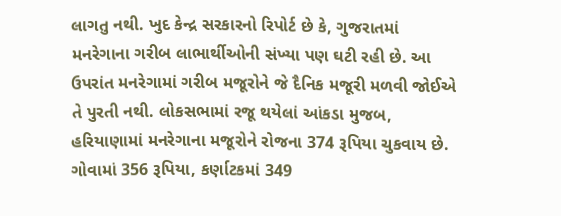લાગતુ નથી. ખુદ કેન્દ્ર સરકારનો રિપોર્ટ છે કે, ગુજરાતમાં મનરેગાના ગરીબ લાભાર્થીઓની સંખ્યા પણ ઘટી રહી છે. આ ઉપરાંત મનરેગામાં ગરીબ મજૂરોને જે દૈનિક મજૂરી મળવી જોઈએ તે પુરતી નથી. લોકસભામાં રજૂ થયેલાં આંકડા મુજબ, હરિયાણામાં મનરેગાના મજૂરોને રોજના 374 રૂપિયા ચુકવાય છે. ગોવામાં 356 રૂપિયા, કર્ણાટકમાં 349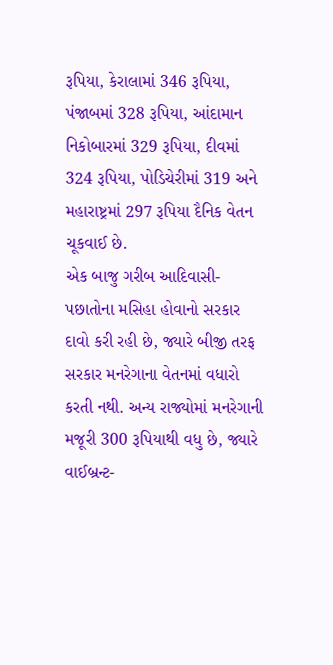રૂપિયા, કેરાલામાં 346 રૂપિયા, પંજાબમાં 328 રૂપિયા, આંદામાન નિકોબારમાં 329 રૂપિયા, દીવમાં 324 રૂપિયા, પોડિચેરીમાં 319 અને મહારાષ્ટ્રમાં 297 રૂપિયા દૈનિક વેતન ચૂકવાઈ છે.
એક બાજુ ગરીબ આદિવાસી-પછાતોના મસિહા હોવાનો સરકાર દાવો કરી રહી છે, જ્યારે બીજી તરફ સરકાર મનરેગાના વેતનમાં વધારો કરતી નથી. અન્ય રાજ્યોમાં મનરેગાની મજૂરી 300 રૂપિયાથી વધુ છે, જ્યારે વાઈબ્રન્ટ-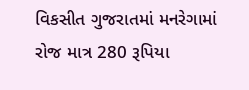વિકસીત ગુજરાતમાં મનરેગામાં રોજ માત્ર 280 રૂપિયા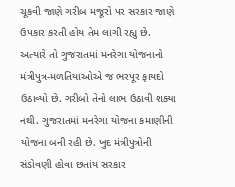ચૂકવી જાણે ગરીબ મજૂરો પર સરકાર જાણે ઉપકાર કરતી હોય તેમ લાગી રહ્યુ છે. અત્યારે તો ગુજરાતમાં મનરેગા યોજનાનો મંત્રીપુત્ર-મળતિયાઓએ જ ભરપૂર ફાયદો ઉઠાવ્યો છે. ગરીબો તેનો લાભ ઉઠાવી શક્યા નથી. ગુજરાતમાં મનરેગા યોજના કમાણીની યોજના બની રહી છે. ખુદ મંત્રીપુત્રોની સંડોવણી હોવા છતાંય સરકાર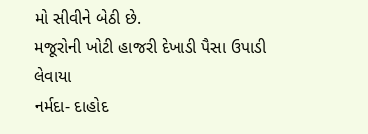મો સીવીને બેઠી છે.
મજૂરોની ખોટી હાજરી દેખાડી પૈસા ઉપાડી લેવાયા
નર્મદા- દાહોદ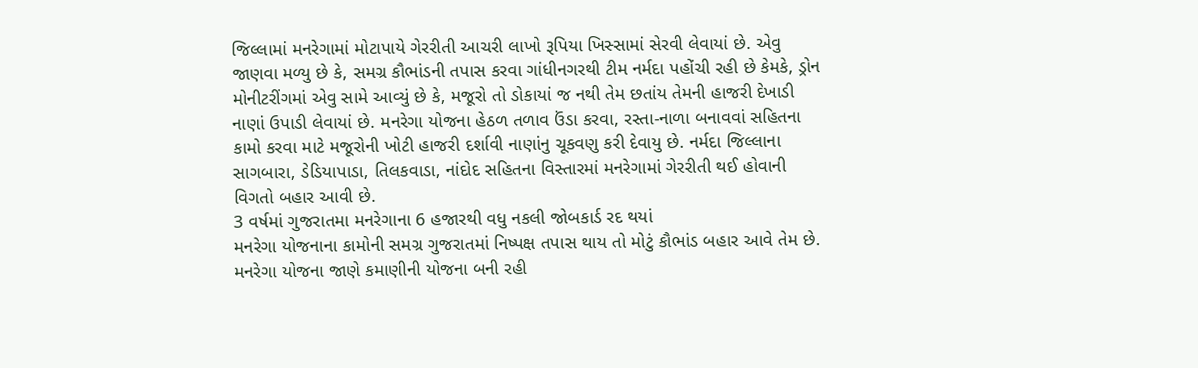જિલ્લામાં મનરેગામાં મોટાપાયે ગેરરીતી આચરી લાખો રૂપિયા ખિસ્સામાં સેરવી લેવાયાં છે. એવુ જાણવા મળ્યુ છે કે, સમગ્ર કૌભાંડની તપાસ કરવા ગાંધીનગરથી ટીમ નર્મદા પહોંચી રહી છે કેમકે, ડ્રોન મોનીટરીંગમાં એવુ સામે આવ્યું છે કે, મજૂરો તો ડોકાયાં જ નથી તેમ છતાંય તેમની હાજરી દેખાડી નાણાં ઉપાડી લેવાયાં છે. મનરેગા યોજના હેઠળ તળાવ ઉંડા કરવા, રસ્તા-નાળા બનાવવાં સહિતના કામો કરવા માટે મજૂરોની ખોટી હાજરી દર્શાવી નાણાંનુ ચૂકવણુ કરી દેવાયુ છે. નર્મદા જિલ્લાના સાગબારા, ડેડિયાપાડા, તિલકવાડા, નાંદોદ સહિતના વિસ્તારમાં મનરેગામાં ગેરરીતી થઈ હોવાની વિગતો બહાર આવી છે.
3 વર્ષમાં ગુજરાતમા મનરેગાના 6 હજારથી વધુ નકલી જોબકાર્ડ રદ થયાં
મનરેગા યોજનાના કામોની સમગ્ર ગુજરાતમાં નિષ્પક્ષ તપાસ થાય તો મોટું કૌભાંડ બહાર આવે તેમ છે. મનરેગા યોજના જાણે કમાણીની યોજના બની રહી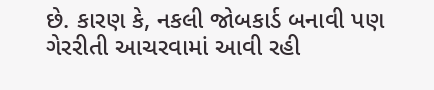છે. કારણ કે, નકલી જોબકાર્ડ બનાવી પણ ગેરરીતી આચરવામાં આવી રહી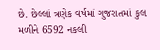છે. છેલ્લાં ત્રણેક વર્ષમાં ગુજરાતમાં કુલ મળીને 6592 નકલી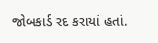જોબકાર્ડ રદ કરાયાં હતાં.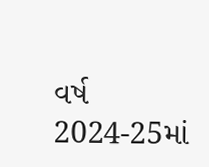વર્ષ 2024-25માં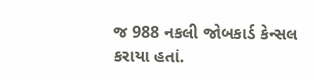જ 988 નકલી જોબકાર્ડ કેન્સલ કરાયા હતાં.